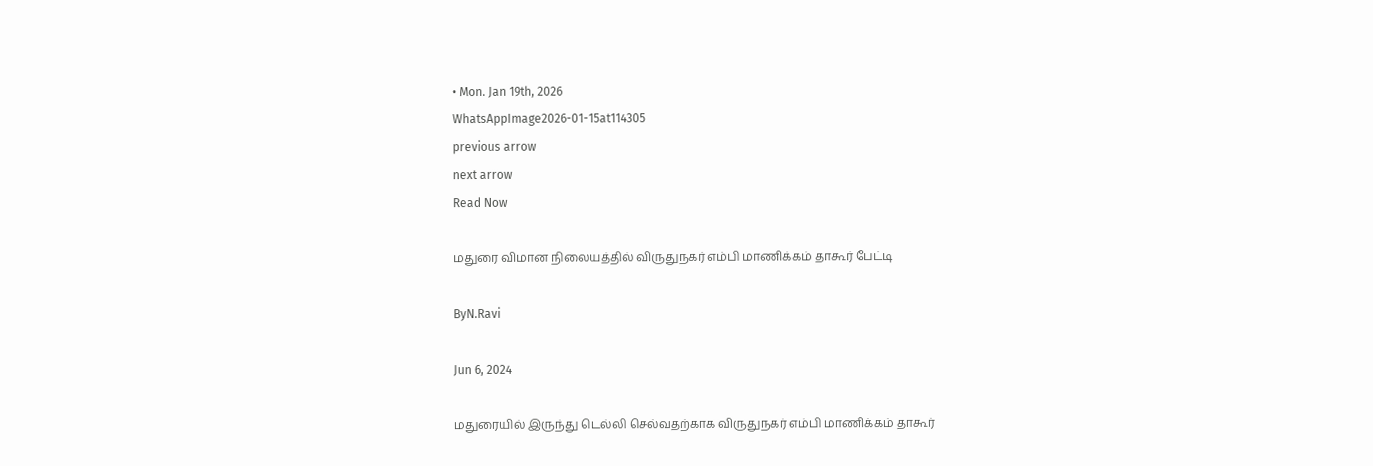• Mon. Jan 19th, 2026
WhatsAppImage2026-01-15at114305
previous arrow
next arrow
Read Now

மதுரை விமான நிலையத்தில் விருதுநகர் எம்பி மாணிக்கம் தாகூர் பேட்டி

ByN.Ravi

Jun 6, 2024

மதுரையில் இருந்து டெல்லி செல்வதற்காக விருதுநகர் எம்பி மாணிக்கம் தாகூர்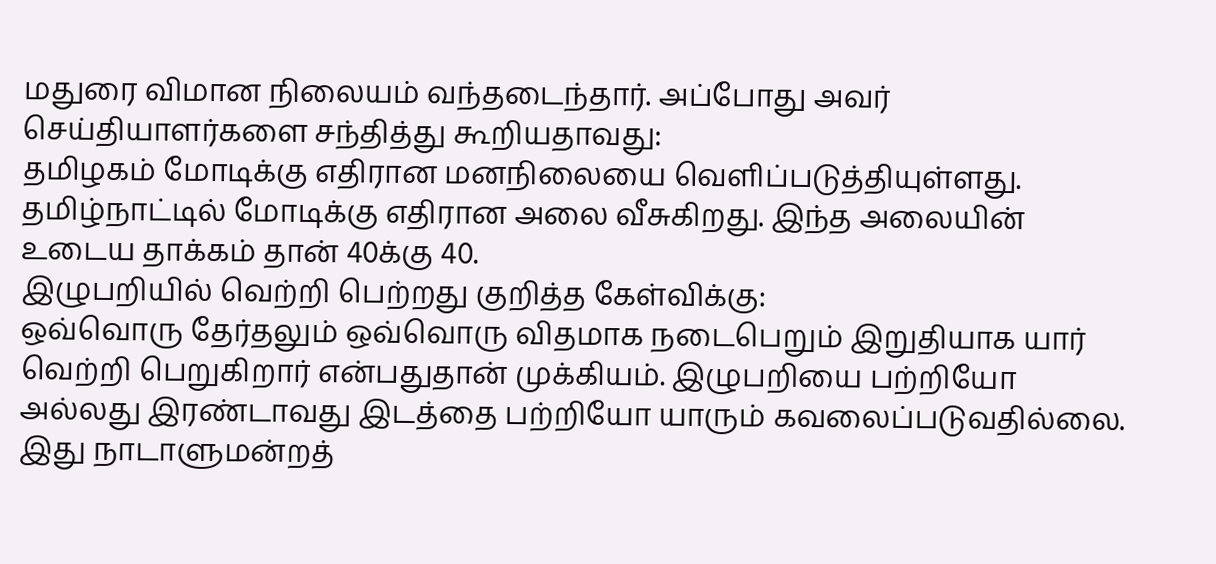மதுரை விமான நிலையம் வந்தடைந்தார். அப்போது அவர் செய்தியாளர்களை சந்தித்து கூறியதாவது:
தமிழகம் மோடிக்கு எதிரான மனநிலையை வெளிப்படுத்தியுள்ளது. தமிழ்நாட்டில் மோடிக்கு எதிரான அலை வீசுகிறது. இந்த அலையின் உடைய தாக்கம் தான் 40க்கு 40.
இழுபறியில் வெற்றி பெற்றது குறித்த கேள்விக்கு:
ஒவ்வொரு தேர்தலும் ஒவ்வொரு விதமாக நடைபெறும் இறுதியாக யார் வெற்றி பெறுகிறார் என்பதுதான் முக்கியம். இழுபறியை பற்றியோ அல்லது இரண்டாவது இடத்தை பற்றியோ யாரும் கவலைப்படுவதில்லை. இது நாடாளுமன்றத்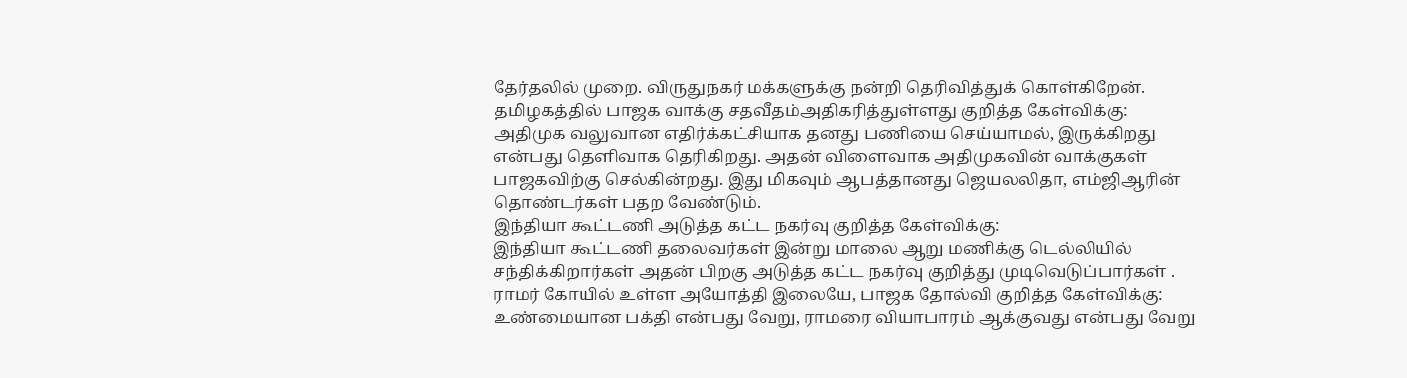தேர்தலில் முறை. விருதுநகர் மக்களுக்கு நன்றி தெரிவித்துக் கொள்கிறேன்.
தமிழகத்தில் பாஜக வாக்கு சதவீதம்அதிகரித்துள்ளது குறித்த கேள்விக்கு:
அதிமுக வலுவான எதிர்க்கட்சியாக தனது பணியை செய்யாமல், இருக்கிறது என்பது தெளிவாக தெரிகிறது. அதன் விளைவாக அதிமுகவின் வாக்குகள் பாஜகவிற்கு செல்கின்றது. இது மிகவும் ஆபத்தானது ஜெயலலிதா, எம்ஜிஆரின் தொண்டர்கள் பதற வேண்டும்.
இந்தியா கூட்டணி அடுத்த கட்ட நகர்வு குறித்த கேள்விக்கு:
இந்தியா கூட்டணி தலைவர்கள் இன்று மாலை ஆறு மணிக்கு டெல்லியில் சந்திக்கிறார்கள் அதன் பிறகு அடுத்த கட்ட நகர்வு குறித்து முடிவெடுப்பார்கள் .
ராமர் கோயில் உள்ள அயோத்தி இலையே, பாஜக தோல்வி குறித்த கேள்விக்கு:
உண்மையான பக்தி என்பது வேறு, ராமரை வியாபாரம் ஆக்குவது என்பது வேறு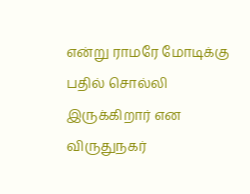என்று ராமரே மோடிக்கு பதில் சொல்லி இருக்கிறார் என விருதுநகர்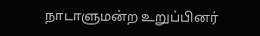நாடாளுமன்ற உறுப்பினர்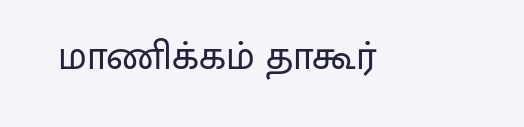மாணிக்கம் தாகூர்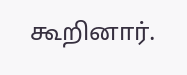கூறினார்.